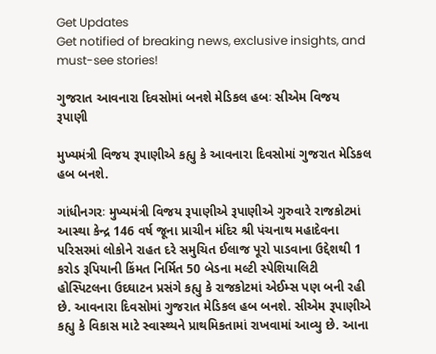Get Updates
Get notified of breaking news, exclusive insights, and must-see stories!

ગુજરાત આવનારા દિવસોમાં બનશે મેડિકલ હબઃ સીએમ વિજય રૂપાણી

મુખ્યમંત્રી વિજય રૂપાણીએ કહ્યુ કે આવનારા દિવસોમાં ગુજરાત મેડિકલ હબ બનશે.

ગાંધીનગરઃ મુખ્યમંત્રી વિજય રૂપાણીએ રૂપાણીએ ગુરુવારે રાજકોટમાં આસ્થા કેન્દ્ર 146 વર્ષ જૂના પ્રાચીન મંદિર શ્રી પંચનાથ મહાદેવના પરિસરમાં લોકોને રાહત દરે સમુચિત ઈલાજ પૂરો પાડવાના ઉદ્દેશથી 1 કરોડ રૂપિયાની કિંમત નિર્મિત 50 બેડના મલ્ટી સ્પેશિયાલિટી હોસ્પિટલના ઉદઘાટન પ્રસંગે કહ્યુ કે રાજકોટમાં એઈમ્સ પણ બની રહી છે. આવનારા દિવસોમાં ગુજરાત મેડિકલ હબ બનશે. સીએમ રૂપાણીએ કહ્યુ કે વિકાસ માટે સ્વાસ્થ્યને પ્રાથમિકતામાં રાખવામાં આવ્યુ છે. આના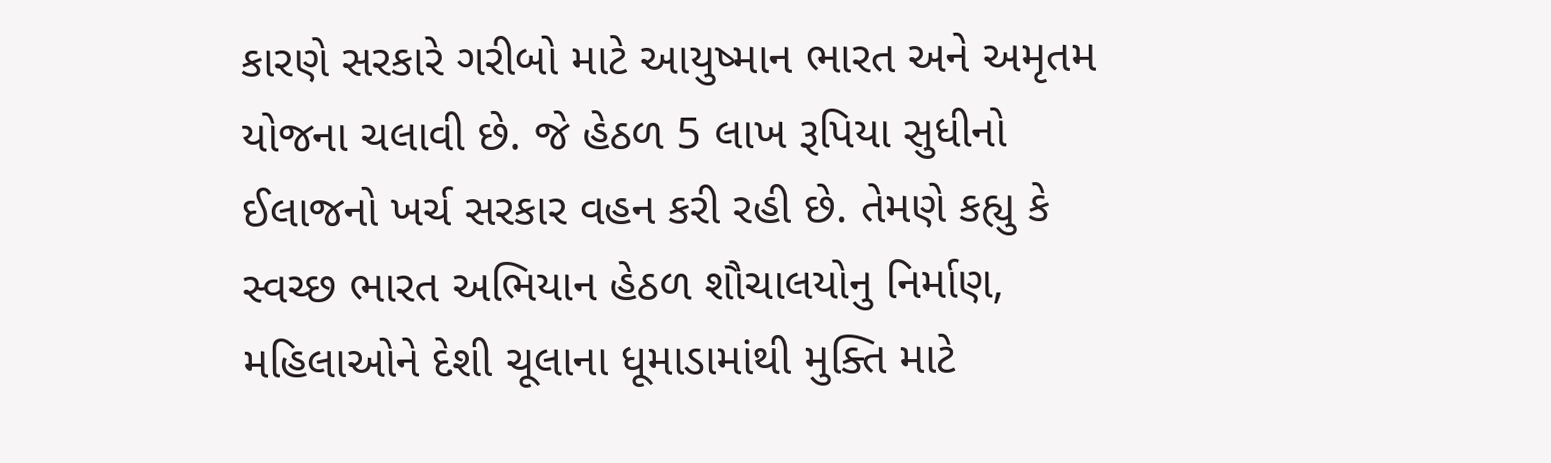કારણે સરકારે ગરીબો માટે આયુષ્માન ભારત અને અમૃતમ યોજના ચલાવી છે. જે હેઠળ 5 લાખ રૂપિયા સુધીનો ઈલાજનો ખર્ચ સરકાર વહન કરી રહી છે. તેમણે કહ્યુ કે સ્વચ્છ ભારત અભિયાન હેઠળ શૌચાલયોનુ નિર્માણ, મહિલાઓને દેશી ચૂલાના ધૂમાડામાંથી મુક્તિ માટે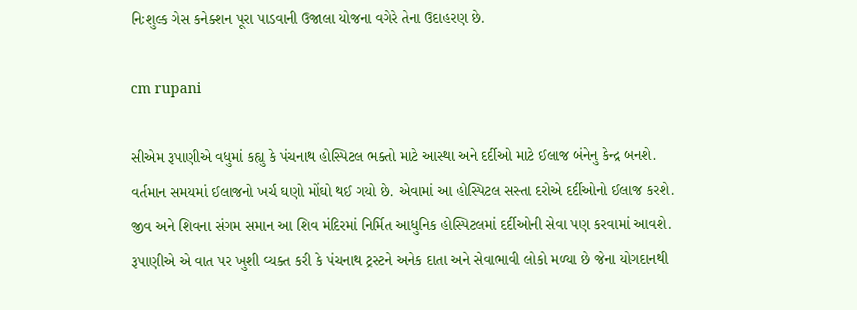નિઃશુલ્ક ગેસ કનેક્શન પૂરા પાડવાની ઉજાલા યોજના વગેરે તેના ઉદાહરણ છે.

cm rupani

સીએમ રૂપાણીએ વધુમાં કહ્યુ કે પંચનાથ હોસ્પિટલ ભક્તો માટે આસ્થા અને દર્દીઓ માટે ઈલાજ બંનેનુ કેન્દ્ર બનશે. વર્તમાન સમયમાં ઈલાજનો ખર્ચ ઘણો મોંઘો થઈ ગયો છે. એવામાં આ હોસ્પિટલ સસ્તા દરોએ દર્દીઓનો ઈલાજ કરશે. જીવ અને શિવના સંગમ સમાન આ શિવ મંદિરમાં નિર્મિત આધુનિક હોસ્પિટલમાં દર્દીઓની સેવા પણ કરવામાં આવશે. રૂપાણીએ એ વાત પર ખુશી વ્યક્ત કરી કે પંચનાથ ટ્રસ્ટને અનેક દાતા અને સેવાભાવી લોકો મળ્યા છે જેના યોગદાનથી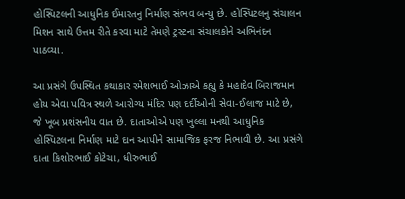હોસ્પિટલની આધુનિક ઈમારતનુ નિર્માણ સંભવ બન્યુ છે. હોસ્પિટલનુ સંચાલન મિશન સાથે ઉત્તમ રીતે કરવા માટે તેમણે ટ્રસ્ટના સંચાલકોને અભિનંદન પાઠવ્યા.

આ પ્રસંગે ઉપસ્થિત કથાકાર રમેશભાઈ ઓઝાએ કહ્યુ કે મહાદેવ બિરાજમાન હોય એવા પવિત્ર સ્થળે આરોગ્ય મંદિર પણ દર્દીઓની સેવા-ઈલાજ માટે છે, જે ખૂબ પ્રશંસનીય વાત છે. દાતાઓએ પણ ખુલ્લા મનથી આધુનિક હોસ્પિટલના નિર્માણ માટે દાન આપીને સામાજિક ફરજ નિભાવી છે. આ પ્રસંગે દાતા કિશોરભાઈ કોટેચા, ધીરુભાઈ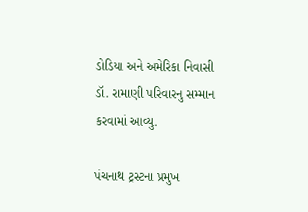ડોડિયા અને અમેરિકા નિવાસી ડૉ. રામાણી પરિવારનુ સમ્માન કરવામાં આવ્યુ.

પંચનાથ ટ્રસ્ટના પ્રમુખ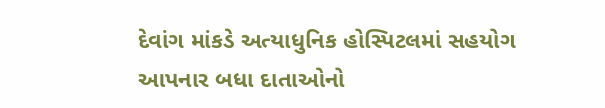દેવાંગ માંકડે અત્યાધુનિક હોસ્પિટલમાં સહયોગ આપનાર બધા દાતાઓનો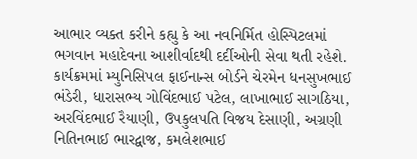આભાર વ્યક્ત કરીને કહ્યુ કે આ નવનિર્મિત હોસ્પિટલમાં ભગવાન મહાદેવના આશીર્વાદથી દર્દીઓની સેવા થતી રહેશે. કાર્યક્રમમાં મ્યુનિસિપલ ફાઈનાન્સ બોર્ડને ચેરમેન ધનસુખભાઈ ભંડેરી, ધારાસભ્ય ગોવિંદભાઈ પટેલ, લાખાભાઈ સાગઠિયા, અરવિંદભાઈ રૈયાણી, ઉપકુલપતિ વિજય દેસાણી, અગ્રણી નિતિનભાઈ ભારદ્વાજ, કમલેશભાઈ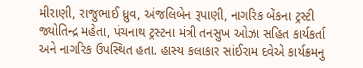મીરાણી, રાજુભાઈ ધ્રુવ, અંજલિબેન રૂપાણી, નાગરિક બેંકના ટ્રસ્ટી જ્યોતિન્દ્ર મહેતા, પંચનાથ ટ્રસ્ટના મંત્રી તનસુખ ઓઝા સહિત કાર્યકર્તા અને નાગરિક ઉપસ્થિત હતા. હાસ્ય કલાકાર સાંઈરામ દવેએ કાર્યક્રમનુ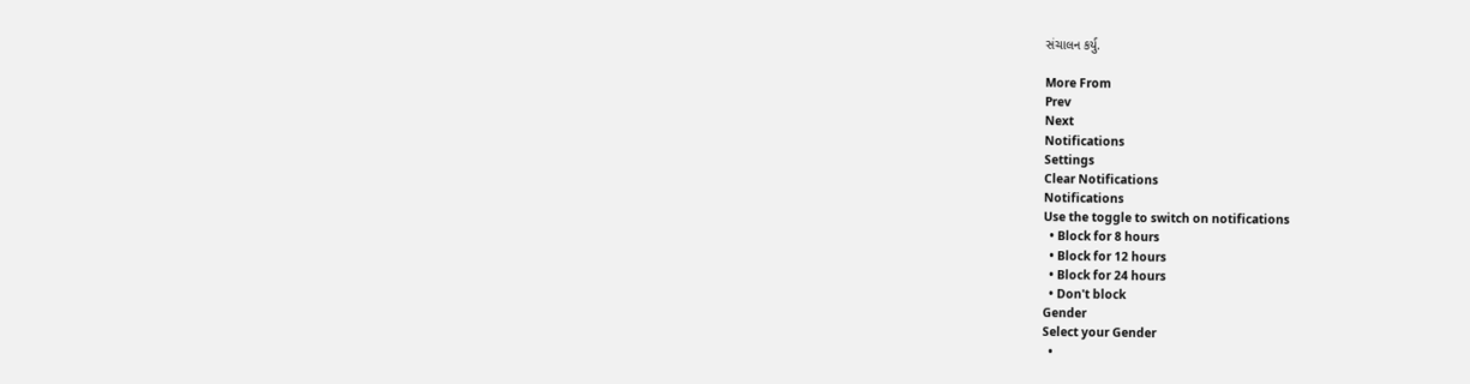સંચાલન કર્યુ.

More From
Prev
Next
Notifications
Settings
Clear Notifications
Notifications
Use the toggle to switch on notifications
  • Block for 8 hours
  • Block for 12 hours
  • Block for 24 hours
  • Don't block
Gender
Select your Gender
  •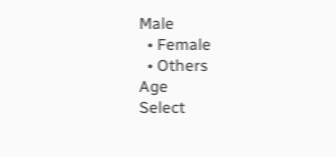Male
  • Female
  • Others
Age
Select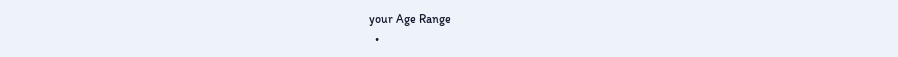your Age Range
  •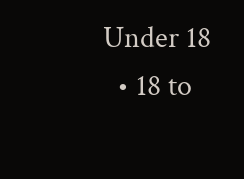Under 18
  • 18 to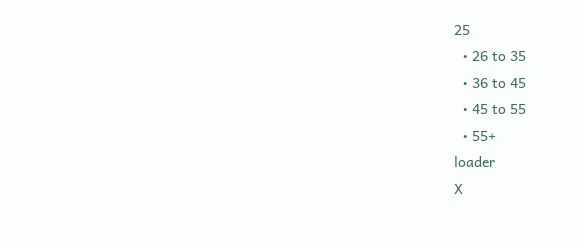25
  • 26 to 35
  • 36 to 45
  • 45 to 55
  • 55+
loader
X